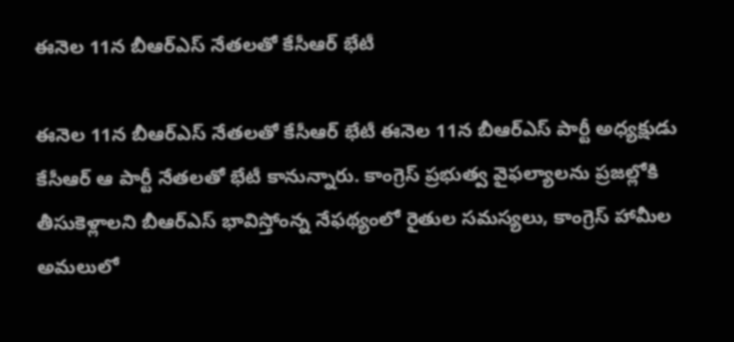ఈనెల 11న బీఆర్ఎస్ నేతలతో కేసీఆర్ భేటీ

ఈనెల 11న బీఆర్ఎస్ నేతలతో కేసీఆర్ భేటీ ఈనెల 11న బీఆర్ఎస్ పార్టీ అధ్యక్షుడు కేసీఆర్ ఆ పార్టీ నేతలతో భేటీ కానున్నారు. కాంగ్రెస్ ప్రభుత్వ వైఫల్యాలను ప్రజల్లోకి తీసుకెళ్లాలని బీఆర్ఎస్ భావిస్తోంన్న నేఫథ్యంలో రైతుల సమస్యలు, కాంగ్రెస్ హామీల అమలులో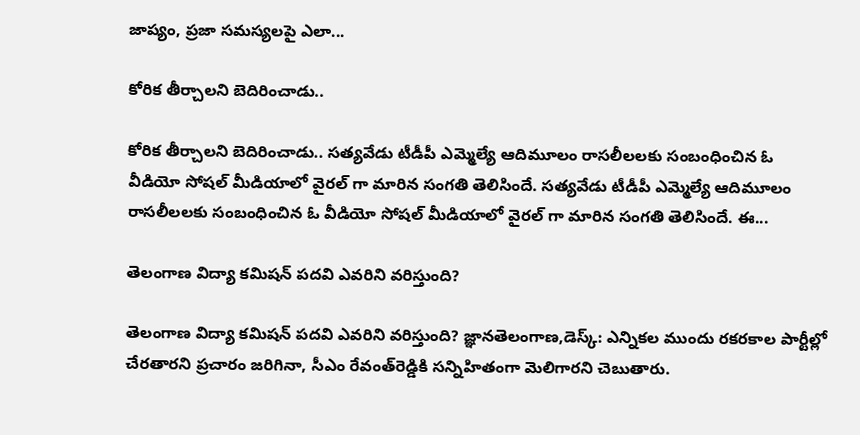జాప్యం, ప్రజా సమస్యలపై ఎలా...

కోరిక తీర్చాలని బెదిరించాడు..

కోరిక తీర్చాలని బెదిరించాడు.. సత్యవేడు టీడీపీ ఎమ్మెల్యే ఆదిమూలం రాసలీలలకు సంబంధించిన ఓ వీడియో సోషల్ మీడియాలో వైరల్ గా మారిన సంగతి తెలిసిందే. సత్యవేడు టీడీపీ ఎమ్మెల్యే ఆదిమూలం రాసలీలలకు సంబంధించిన ఓ వీడియో సోషల్ మీడియాలో వైరల్ గా మారిన సంగతి తెలిసిందే. ఈ...

తెలంగాణ విద్యా కమిషన్ పదవి ఎవరిని వరిస్తుంది?

తెలంగాణ విద్యా కమిషన్ పదవి ఎవరిని వరిస్తుంది? జ్ఞానతెలంగాణ,డెస్క్: ఎన్నికల ముందు రకరకాల పార్టీల్లో చేరతారని ప్రచారం జరిగినా, సీఎం రేవంత్‌రెడ్డికి సన్నిహితంగా మెలిగారని చెబుతారు.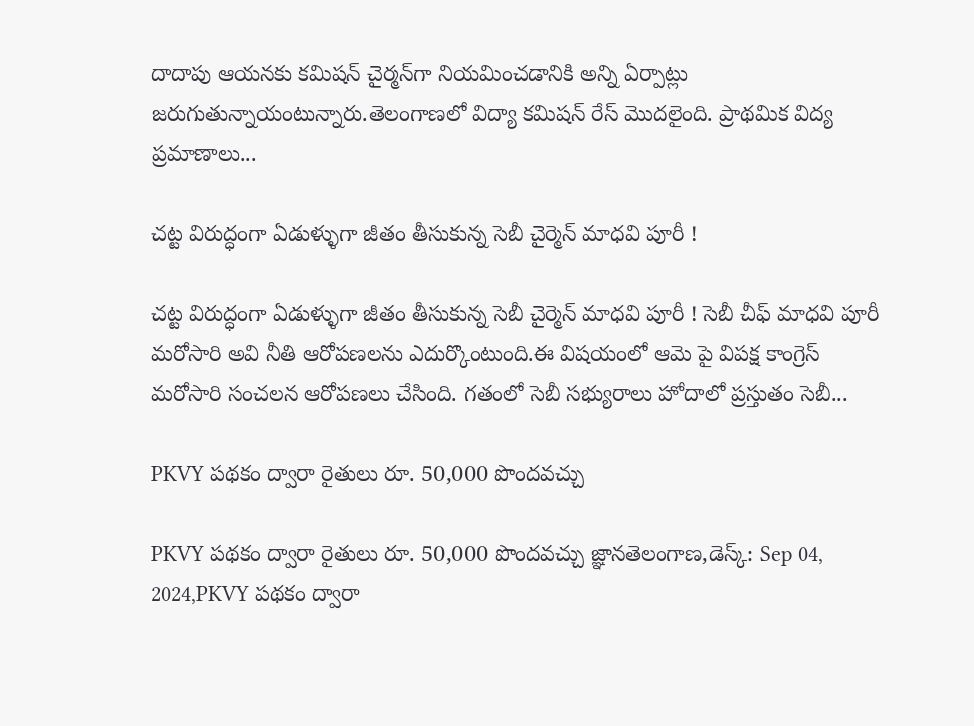దాదాపు ఆయనకు కమిషన్ చైర్మన్‌గా నియమించడానికి అన్ని ఏర్పాట్లు జరుగుతున్నాయంటున్నారు.తెలంగాణలో విద్యా కమిషన్ రేస్ మొదలైంది. ప్రాథమిక విద్య ప్రమాణాలు...

చట్ట విరుద్ధంగా ఏడుళ్ళుగా జీతం తీసుకున్న సెబీ చైర్మెన్ మాధవి పూరీ !

చట్ట విరుద్ధంగా ఏడుళ్ళుగా జీతం తీసుకున్న సెబీ చైర్మెన్ మాధవి పూరీ ! సెబీ చీఫ్ మాధవి పూరీ మరోసారి అవి నీతి ఆరోపణలను ఎదుర్కొంటుంది.ఈ విషయంలో ఆమె పై విపక్ష కాంగ్రెస్ మరోసారి సంచలన ఆరోపణలు చేసింది. గతంలో సెబీ సభ్యురాలు హోదాలో ప్రస్తుతం సెబీ...

PKVY పథకం ద్వారా రైతులు రూ. 50,000 పొందవచ్చు

PKVY పథకం ద్వారా రైతులు రూ. 50,000 పొందవచ్చు జ్ఞానతెలంగాణ,డెస్క్: Sep 04, 2024,PKVY పథకం ద్వారా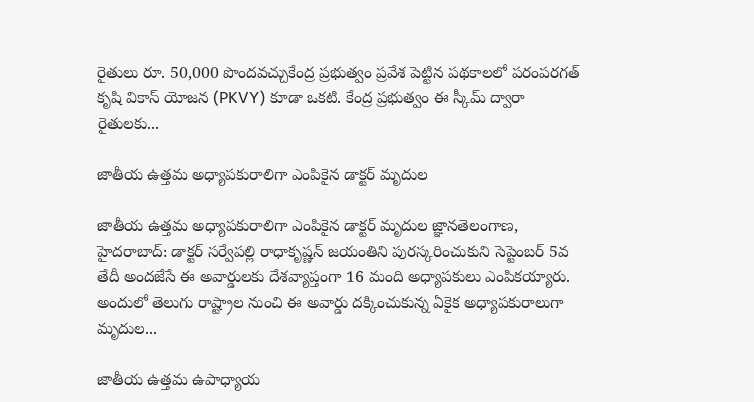రైతులు రూ. 50,000 పొందవచ్చుకేంద్ర ప్రభుత్వం ప్రవేశ పెట్టిన పథకాలలో పరంపరగత్ కృషి వికాస్ యోజన (PKVY) కూడా ఒకటి. కేంద్ర ప్రభుత్వం ఈ స్కీమ్ ద్వారా రైతులకు...

జాతీయ ఉత్తమ అధ్యాపకురాలిగా ఎంపికైన డాక్టర్ మృదుల

జాతీయ ఉత్తమ అధ్యాపకురాలిగా ఎంపికైన డాక్టర్ మృదుల జ్ఞానతెలంగాణ, హైదరాబాద్: డాక్టర్ సర్వేపల్లి రాధాకృష్ణన్‌ జయంతిని పురస్కరించుకుని సెప్టెంబర్ 5వ తేదీ అందజేసే ఈ అవార్డులకు దేశవ్యాప్తంగా 16 మంది అధ్యాపకులు ఎంపికయ్యారు. అందులో తెలుగు రాష్ట్రాల నుంచి ఈ అవార్డు దక్కించుకున్న ఏకైక అధ్యాపకురాలుగా మృదుల...

జాతీయ ఉత్తమ ఉపాధ్యాయ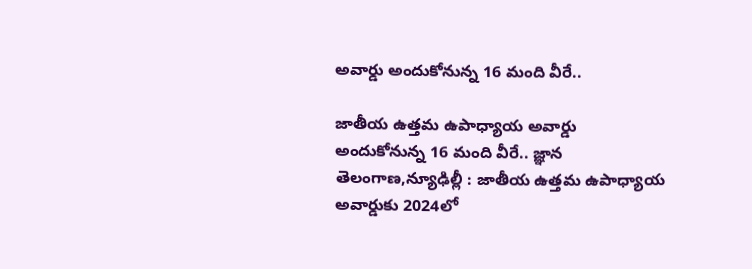అవార్డు అందుకోనున్న 16 మంది వీరే..

జాతీయ ఉత్తమ ఉపాధ్యాయ అవార్డు అందుకోనున్న 16 మంది వీరే.. జ్ఞాన తెలంగాణ,న్యూఢిల్లీ : జాతీయ ఉత్తమ ఉపాధ్యాయ అవార్డుకు 2024లో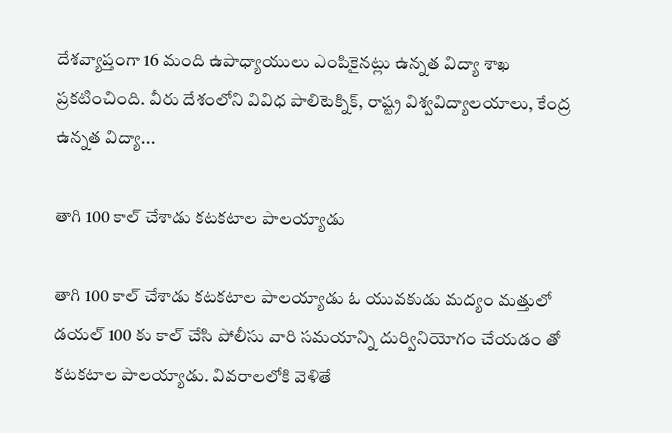దేశవ్యాప్తంగా 16 మంది ఉపాధ్యాయులు ఎంపికైనట్లు ఉన్నత విద్యా శాఖ ప్రకటించింది. వీరు దేశంలోని వివిధ పాలిటెక్నిక్, రాష్ట్ర విశ్వవిద్యాలయాలు, కేంద్ర ఉన్నత విద్యా...

తాగి 100 కాల్ చేశాడు కటకటాల పాలయ్యాడు

తాగి 100 కాల్ చేశాడు కటకటాల పాలయ్యాడు ఓ యువకుడు మద్యం మత్తులో డయల్ 100 కు కాల్ చేసి పోలీసు వారి సమయాన్ని దుర్వినియోగం చేయడం తో కటకటాల పాలయ్యాడు. వివరాలలోకి వెళితే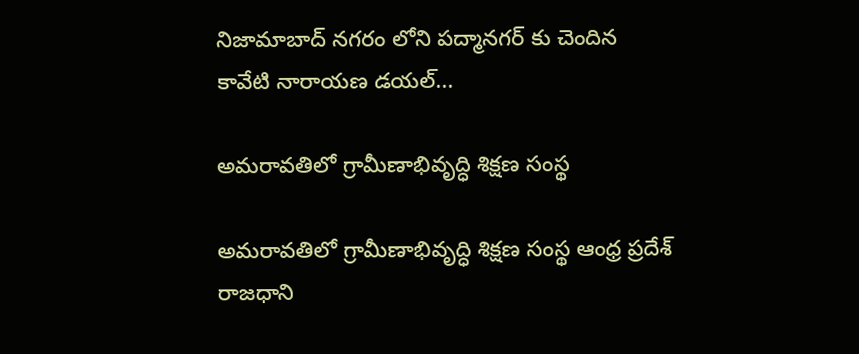నిజామాబాద్ నగరం లోని పద్మానగర్ కు చెందిన కావేటి నారాయణ డయల్...

అమరావతిలో గ్రామీణాభివృద్ధి శిక్షణ సంస్థ

అమరావతిలో గ్రామీణాభివృద్ధి శిక్షణ సంస్థ ఆంధ్ర ప్రదేశ్ రాజధాని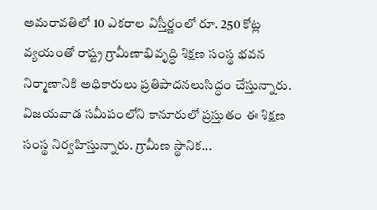అమరావతిలో 10 ఎకరాల విస్తీర్ణంలో రూ. 250 కోట్ల వ్యయంతో రాష్ట్ర గ్రామీణాభివృద్ధి శిక్షణ సంస్థ భవన నిర్మాణానికి అధికారులు ప్రతిపాదనలుసిద్ధం చేస్తున్నారు. విజయవాడ సమీపంలోని కానూరులో ప్రస్తుతం ఈ శిక్షణ సంస్థ నిర్వహిస్తున్నారు. గ్రామీణ స్థానిక...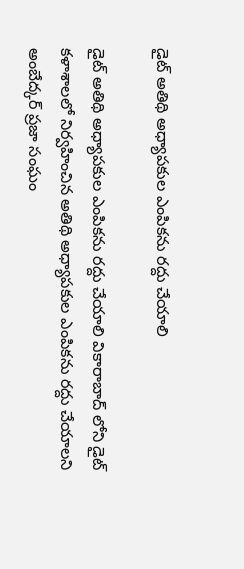డైట్ అతిథి అధ్యాపకుల ఎంపికను రద్దు చేయాలి

డైట్ అతిథి అధ్యాపకుల ఎంపికను రద్దు చేయాలి వికారాబాద్ లోని డైట్ కళాశాలలో నిర్వహించిన అతిథి అధ్యాపకుల ఎంపికను రద్దు చేయాలని అంబేద్కర్ ప్రజా సంఘం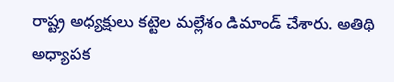రాష్ట్ర అధ్యక్షులు కట్టెల మల్లేశం డిమాండ్ చేశారు. అతిథి అధ్యాపక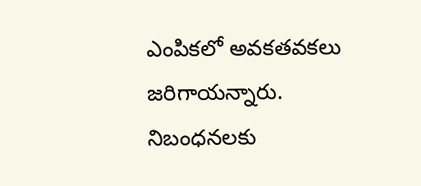ఎంపికలో అవకతవకలు జరిగాయన్నారు. నిబంధనలకు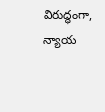విరుద్ధంగా, న్యాయ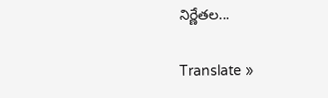నిర్ణేతల...

Translate »